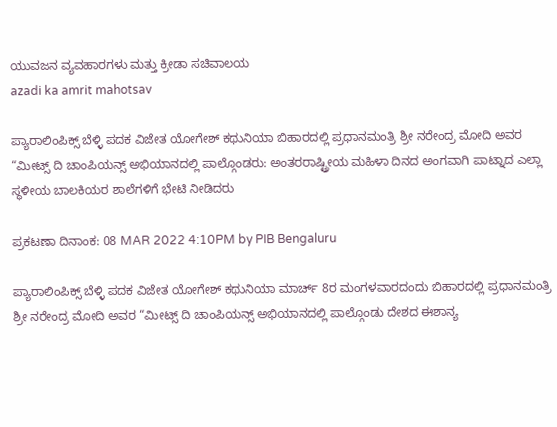ಯುವಜನ ವ್ಯವಹಾರಗಳು ಮತ್ತು ಕ್ರೀಡಾ ಸಚಿವಾಲಯ
azadi ka amrit mahotsav

ಪ್ಯಾರಾಲಿಂಪಿಕ್ಸ್ ಬೆಳ್ಳಿ ಪದಕ ವಿಜೇತ ಯೋಗೇಶ್ ಕಥುನಿಯಾ ಬಿಹಾರದಲ್ಲಿ ಪ್ರಧಾನಮಂತ್ರಿ ಶ್ರೀ ನರೇಂದ್ರ ಮೋದಿ ಅವರ “ಮೀಟ್ಸ್ ದಿ ಚಾಂಪಿಯನ್ಸ್ ಅಭಿಯಾನದಲ್ಲಿ ಪಾಲ್ಗೊಂಡರು: ಅಂತರರಾಷ್ಟ್ರೀಯ ಮಹಿಳಾ ದಿನದ ಅಂಗವಾಗಿ ಪಾಟ್ನಾದ ಎಲ್ಲಾ ಸ್ಥಳೀಯ ಬಾಲಕಿಯರ ಶಾಲೆಗಳಿಗೆ ಭೇಟಿ ನೀಡಿದರು

ಪ್ರಕಟಣಾ ದಿನಾಂಕ: 08 MAR 2022 4:10PM by PIB Bengaluru

ಪ್ಯಾರಾಲಿಂಪಿಕ್ಸ್ ಬೆಳ್ಳಿ ಪದಕ ವಿಜೇತ ಯೋಗೇಶ್ ಕಥುನಿಯಾ ಮಾರ್ಚ್ 8ರ ಮಂಗಳವಾರದಂದು ಬಿಹಾರದಲ್ಲಿ ಪ್ರಧಾನಮಂತ್ರಿ ಶ್ರೀ ನರೇಂದ್ರ ಮೋದಿ ಅವರ “ಮೀಟ್ಸ್ ದಿ ಚಾಂಪಿಯನ್ಸ್ ಅಭಿಯಾನದಲ್ಲಿ ಪಾಲ್ಗೊಂಡು ದೇಶದ ಈಶಾನ್ಯ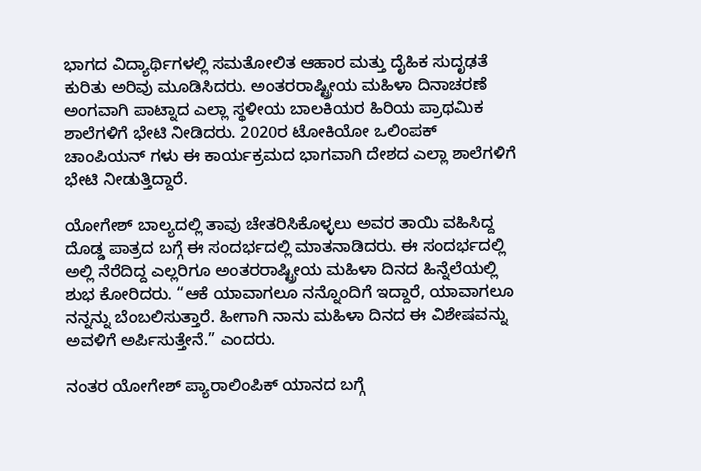ಭಾಗದ ವಿದ್ಯಾರ್ಥಿಗಳಲ್ಲಿ ಸಮತೋಲಿತ ಆಹಾರ ಮತ್ತು ದೈಹಿಕ ಸುದೃಢತೆ ಕುರಿತು ಅರಿವು ಮೂಡಿಸಿದರು. ಅಂತರರಾಷ್ಟ್ರೀಯ ಮಹಿಳಾ ದಿನಾಚರಣೆ ಅಂಗವಾಗಿ ಪಾಟ್ನಾದ ಎಲ್ಲಾ ಸ್ಥಳೀಯ ಬಾಲಕಿಯರ ಹಿರಿಯ ಪ್ರಾಥಮಿಕ ಶಾಲೆಗಳಿಗೆ ಭೇಟಿ ನೀಡಿದರು. 2020ರ ಟೋಕಿಯೋ ಒಲಿಂಪಕ್ ಚಾಂಪಿಯನ್ ಗಳು ಈ ಕಾರ್ಯಕ್ರಮದ ಭಾಗವಾಗಿ ದೇಶದ ಎಲ್ಲಾ ಶಾಲೆಗಳಿಗೆ ಭೇಟಿ ನೀಡುತ್ತಿದ್ದಾರೆ.

ಯೋಗೇಶ್ ಬಾಲ್ಯದಲ್ಲಿ ತಾವು ಚೇತರಿಸಿಕೊಳ್ಳಲು ಅವರ ತಾಯಿ ವಹಿಸಿದ್ದ ದೊಡ್ಡ ಪಾತ್ರದ ಬಗ್ಗೆ ಈ ಸಂದರ್ಭದಲ್ಲಿ ಮಾತನಾಡಿದರು. ಈ ಸಂದರ್ಭದಲ್ಲಿ ಅಲ್ಲಿ ನೆರೆದಿದ್ದ ಎಲ್ಲರಿಗೂ ಅಂತರರಾಷ್ಟ್ರೀಯ ಮಹಿಳಾ ದಿನದ ಹಿನ್ನೆಲೆಯಲ್ಲಿ ಶುಭ ಕೋರಿದರು. “ಆಕೆ ಯಾವಾಗಲೂ ನನ್ನೊಂದಿಗೆ ಇದ್ದಾರೆ, ಯಾವಾಗಲೂ ನನ್ನನ್ನು ಬೆಂಬಲಿಸುತ್ತಾರೆ. ಹೀಗಾಗಿ ನಾನು ಮಹಿಳಾ ದಿನದ ಈ ವಿಶೇಷವನ್ನು ಅವಳಿಗೆ ಅರ್ಪಿಸುತ್ತೇನೆ.” ಎಂದರು.

ನಂತರ ಯೋಗೇಶ್ ಪ್ಯಾರಾಲಿಂಪಿಕ್ ಯಾನದ ಬಗ್ಗೆ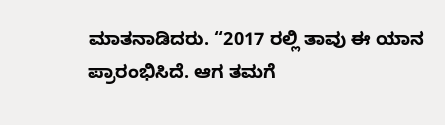ಮಾತನಾಡಿದರು. “2017 ರಲ್ಲಿ ತಾವು ಈ ಯಾನ ಪ್ರಾರಂಭಿಸಿದೆ. ಆಗ ತಮಗೆ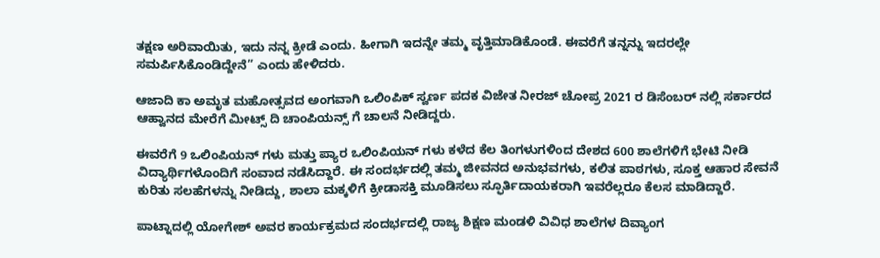ತಕ್ಷಣ ಅರಿವಾಯಿತು, ಇದು ನನ್ನ ಕ್ರೀಡೆ ಎಂದು. ಹೀಗಾಗಿ ಇದನ್ನೇ ತಮ್ಮ ವೃತ್ತಿಮಾಡಿಕೊಂಡೆ. ಈವರೆಗೆ ತನ್ನನ್ನು ಇದರಲ್ಲೇ ಸಮರ್ಪಿಸಿಕೊಂಡಿದ್ದೇನೆ” ಎಂದು ಹೇಳಿದರು.

ಆಜಾದಿ ಕಾ ಅಮೃತ ಮಹೋತ್ಸವದ ಅಂಗವಾಗಿ ಒಲಿಂಪಿಕ್ ಸ್ವರ್ಣ ಪದಕ ವಿಜೇತ ನೀರಜ್ ಚೋಪ್ರ 2021 ರ ಡಿಸೆಂಬರ್ ನಲ್ಲಿ ಸರ್ಕಾರದ ಆಹ್ವಾನದ ಮೇರೆಗೆ ಮೀಟ್ಸ್ ದಿ ಚಾಂಪಿಯನ್ಸ್ ಗೆ ಚಾಲನೆ ನೀಡಿದ್ದರು.

ಈವರೆಗೆ 9 ಒಲಿಂಪಿಯನ್ ಗಳು ಮತ್ತು ಪ್ಯಾರ ಒಲಿಂಪಿಯನ್ ಗಳು ಕಳೆದ ಕೆಲ ತಿಂಗಳುಗಳಿಂದ ದೇಶದ 600 ಶಾಲೆಗಳಿಗೆ ಭೇಟಿ ನೀಡಿ ವಿದ್ಯಾರ್ಥಿಗಳೊಂದಿಗೆ ಸಂವಾದ ನಡೆಸಿದ್ದಾರೆ. ಈ ಸಂದರ್ಭದಲ್ಲಿ ತಮ್ಮ ಜೀವನದ ಅನುಭವಗಳು, ಕಲಿತ ಪಾಠಗಳು, ಸೂಕ್ತ ಆಹಾರ ಸೇವನೆ ಕುರಿತು ಸಲಹೆಗಳನ್ನು ನೀಡಿದ್ದು, ಶಾಲಾ ಮಕ್ಕಳಿಗೆ ಕ್ರೀಡಾಸಕ್ತಿ ಮೂಡಿಸಲು ಸ್ಫೂರ್ತಿದಾಯಕರಾಗಿ ಇವರೆಲ್ಲರೂ ಕೆಲಸ ಮಾಡಿದ್ದಾರೆ.

ಪಾಟ್ನಾದಲ್ಲಿ ಯೋಗೇಶ್ ಅವರ ಕಾರ್ಯಕ್ರಮದ ಸಂದರ್ಭದಲ್ಲಿ ರಾಜ್ಯ ಶಿಕ್ಷಣ ಮಂಡಳಿ ವಿವಿಧ ಶಾಲೆಗಳ ದಿವ್ಯಾಂಗ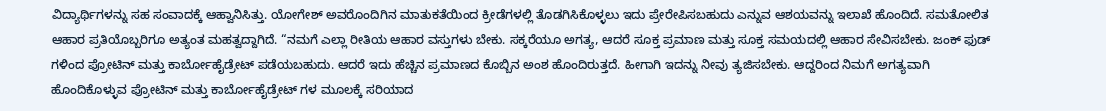ವಿದ್ಯಾರ್ಥಿಗಳನ್ನು ಸಹ ಸಂವಾದಕ್ಕೆ ಆಹ್ವಾನಿಸಿತ್ತು. ಯೋಗೇಶ್ ಅವರೊಂದಿಗಿನ ಮಾತುಕತೆಯಿಂದ ಕ್ರೀಡೆಗಳಲ್ಲಿ ತೊಡಗಿಸಿಕೊಳ್ಳಲು ಇದು ಪ್ರೇರೇಪಿಸಬಹುದು ಎನ್ನುವ ಆಶಯವನ್ನು ಇಲಾಖೆ ಹೊಂದಿದೆ. ಸಮತೋಲಿತ ಆಹಾರ ಪ್ರತಿಯೊಬ್ಬರಿಗೂ ಅತ್ಯಂತ ಮಹತ್ವದ್ದಾಗಿದೆ. “ನಮಗೆ ಎಲ್ಲಾ ರೀತಿಯ ಆಹಾರ ವಸ್ತುಗಳು ಬೇಕು. ಸಕ್ಕರೆಯೂ ಅಗತ್ಯ, ಆದರೆ ಸೂಕ್ತ ಪ್ರಮಾಣ ಮತ್ತು ಸೂಕ್ತ ಸಮಯದಲ್ಲಿ ಆಹಾರ ಸೇವಿಸಬೇಕು. ಜಂಕ್ ಫುಡ್ ಗಳಿಂದ ಪ್ರೋಟಿನ್ ಮತ್ತು ಕಾರ್ಬೋಹೈಡ್ರೇಟ್ ಪಡೆಯಬಹುದು. ಆದರೆ ಇದು ಹೆಚ್ಚಿನ ಪ್ರಮಾಣದ ಕೊಬ್ಬಿನ ಅಂಶ ಹೊಂದಿರುತ್ತದೆ. ಹೀಗಾಗಿ ಇದನ್ನು ನೀವು ತ್ಯಜಿಸಬೇಕು. ಆದ್ದರಿಂದ ನಿಮಗೆ ಅಗತ್ಯವಾಗಿ ಹೊಂದಿಕೊಳ್ಳುವ ಪ್ರೋಟಿನ್ ಮತ್ತು ಕಾರ್ಬೋಹೈಡ್ರೇಟ್ ಗಳ ಮೂಲಕ್ಕೆ ಸರಿಯಾದ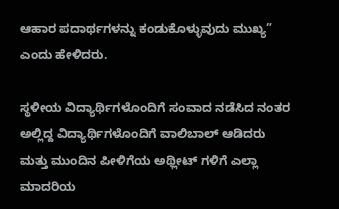ಆಹಾರ ಪದಾರ್ಥಗಳನ್ನು ಕಂಡುಕೊಳ್ಳುವುದು ಮುಖ್ಯ” ಎಂದು ಹೇಳಿದರು.

ಸ್ಥಳೀಯ ವಿದ್ಯಾರ್ಥಿಗಳೊಂದಿಗೆ ಸಂವಾದ ನಡೆಸಿದ ನಂತರ ಅಲ್ಲಿದ್ದ ವಿದ್ಯಾರ್ಥಿಗಳೊಂದಿಗೆ ವಾಲಿಬಾಲ್ ಆಡಿದರು ಮತ್ತು ಮುಂದಿನ ಪೀಳಿಗೆಯ ಅಥ್ಲೀಟ್ ಗಳಿಗೆ ಎಲ್ಲಾ ಮಾದರಿಯ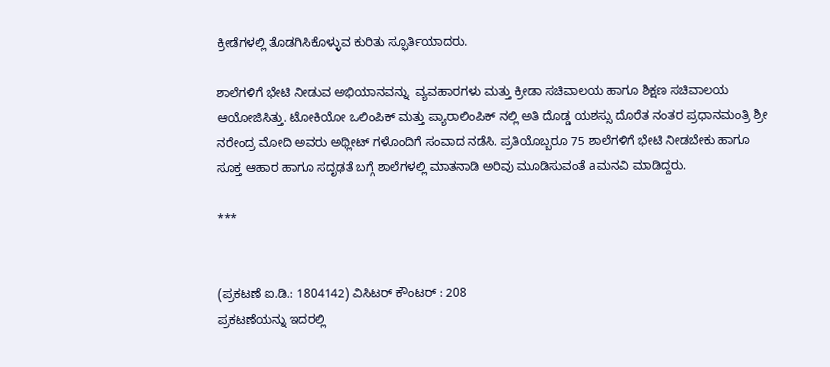ಕ್ರೀಡೆಗಳಲ್ಲಿ ತೊಡಗಿಸಿಕೊಳ್ಳುವ ಕುರಿತು ಸ್ಫೂರ್ತಿಯಾದರು.

ಶಾಲೆಗಳಿಗೆ ಭೇಟಿ ನೀಡುವ ಅಭಿಯಾನವನ್ನು  ವ್ಯವಹಾರಗಳು ಮತ್ತು ಕ್ರೀಡಾ ಸಚಿವಾಲಯ ಹಾಗೂ ಶಿಕ್ಷಣ ಸಚಿವಾಲಯ ಆಯೋಜಿಸಿತ್ತು. ಟೋಕಿಯೋ ಒಲಿಂಪಿಕ್ ಮತ್ತು ಪ್ಯಾರಾಲಿಂಪಿಕ್ ನಲ್ಲಿ ಅತಿ ದೊಡ್ಡ ಯಶಸ್ಸು ದೊರೆತ ನಂತರ ಪ್ರಧಾನಮಂತ್ರಿ ಶ್ರೀ ನರೇಂದ್ರ ಮೋದಿ ಅವರು ಅಥ್ಲೀಟ್ ಗಳೊಂದಿಗೆ ಸಂವಾದ ನಡೆಸಿ. ಪ್ರತಿಯೊಬ್ಬರೂ 75 ಶಾಲೆಗಳಿಗೆ ಭೇಟಿ ನೀಡಬೇಕು ಹಾಗೂ ಸೂಕ್ತ ಆಹಾರ ಹಾಗೂ ಸದೃಢತೆ ಬಗ್ಗೆ ಶಾಲೆಗಳಲ್ಲಿ ಮಾತನಾಡಿ ಅರಿವು ಮೂಡಿಸುವಂತೆ aಮನವಿ ಮಾಡಿದ್ದರು.

***


(ಪ್ರಕಟಣೆ ಐ.ಡಿ.: 1804142) ವಿಸಿಟರ್ ಕೌಂಟರ್ : 208
ಪ್ರಕಟಣೆಯನ್ನು ಇದರಲ್ಲಿ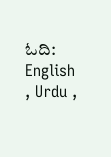ಓದಿ: English , Urdu ,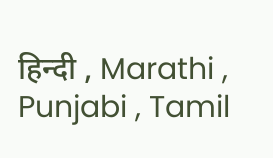हिन्दी , Marathi , Punjabi , Tamil